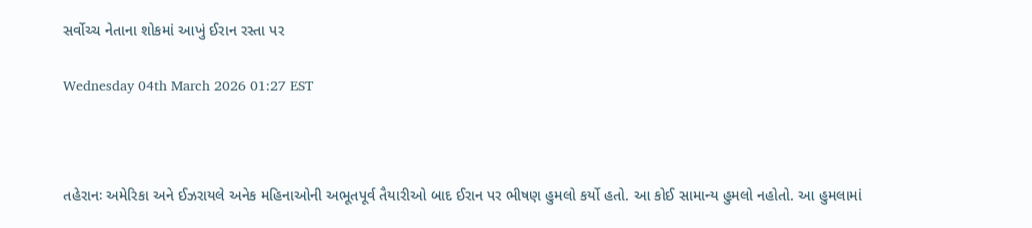સર્વોચ્ચ નેતાના શોકમાં આખું ઈરાન રસ્તા પર

Wednesday 04th March 2026 01:27 EST



તહેરાનઃ અમેરિકા અને ઈઝરાયલે અનેક મહિનાઓની અભૂતપૂર્વ તૈયારીઓ બાદ ઈરાન પર ભીષણ હુમલો કર્યો હતો. આ કોઈ સામાન્ય હુમલો નહોતો. આ હુમલામાં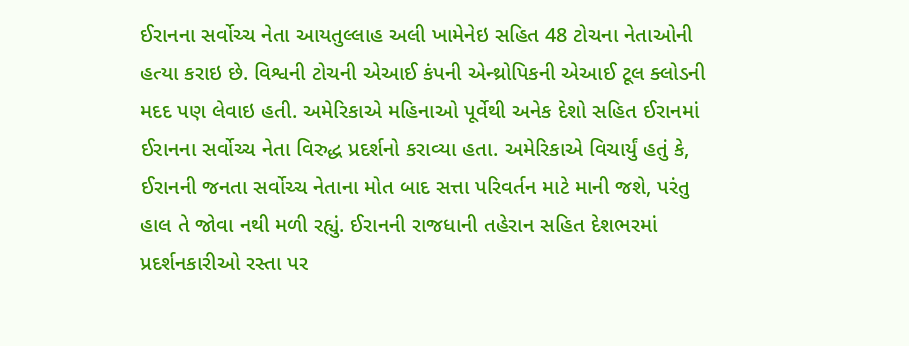ઈરાનના સર્વોચ્ચ નેતા આયતુલ્લાહ અલી ખામેનેઇ સહિત 48 ટોચના નેતાઓની હત્યા કરાઇ છે. વિશ્વની ટોચની એઆઈ કંપની એન્થ્રોપિકની એઆઈ ટૂલ ક્લોડની મદદ પણ લેવાઇ હતી. અમેરિકાએ મહિનાઓ પૂર્વેથી અનેક દેશો સહિત ઈરાનમાં ઈરાનના સર્વોચ્ચ નેતા વિરુદ્ધ પ્રદર્શનો કરાવ્યા હતા. અમેરિકાએ વિચાર્યું હતું કે, ઈરાનની જનતા સર્વોચ્ચ નેતાના મોત બાદ સત્તા પરિવર્તન માટે માની જશે, પરંતુ હાલ તે જોવા નથી મળી રહ્યું. ઈરાનની રાજધાની તહેરાન સહિત દેશભરમાં પ્રદર્શનકારીઓ રસ્તા પર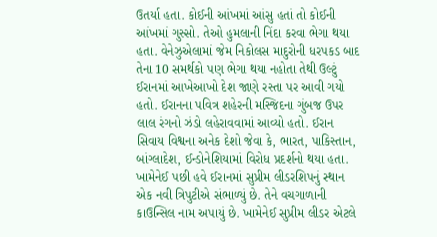ઉતર્યા હતા. કોઈની આંખમાં આંસુ હતાં તો કોઈની આંખમાં ગુસ્સો. તેઓ હુમલાની નિંદા કરવા ભેગા થયા હતા. વેનેઝુએલામાં જેમ નિકોલસ માદુરોની ધરપકડ બાદ તેના 10 સમર્થકો પણ ભેગા થયા નહોતા તેથી ઉલ્ટું ઈરાનમાં આખેઆખો દેશ જાણે રસ્તા પર આવી ગયો હતો. ઈરાનના પવિત્ર શહેરની મસ્જિદના ગુંબજ ઉપર લાલ રંગનો ઝંડો લહેરાવવામાં આવ્યો હતો. ઈરાન સિવાય વિશ્વના અનેક દેશો જેવા કે, ભારત, પાકિસ્તાન, બાંગ્લાદેશ, ઈન્ડોનેશિયામાં વિરોધ પ્રદર્શનો થયા હતા. ખામેનેઈ પછી હવે ઈરાનમાં સુપ્રીમ લીડરશિપનું સ્થાન એક નવી ત્રિપુટીએ સંભાળ્યું છે. તેને વચગાળાની કાઉન્સિલ નામ અપાયું છે. ખામેનેઈ સુપ્રીમ લીડર એટલે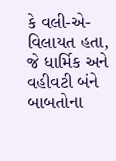કે વલી-એ-વિલાયત હતા, જે ધાર્મિક અને વહીવટી બંને બાબતોના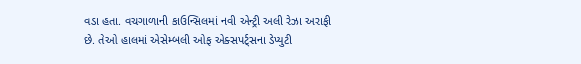વડા હતા. વચગાળાની કાઉન્સિલમાં નવી એન્ટ્રી અલી રેઝા અરાફી છે. તેઓ હાલમાં એસેમ્બલી ઓફ એક્સપર્ટ્સના ડેપ્યુટી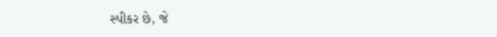સ્પીકર છે, જે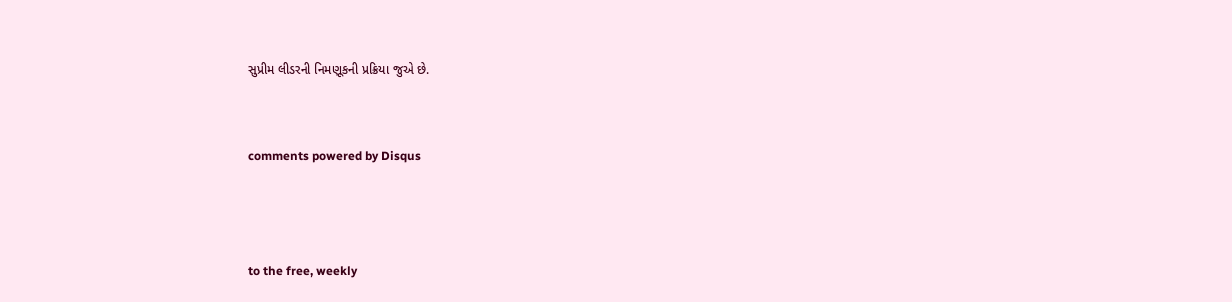સુપ્રીમ લીડરની નિમણૂકની પ્રક્રિયા જુએ છે.


comments powered by Disqus



to the free, weekly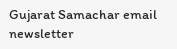Gujarat Samachar email newsletter